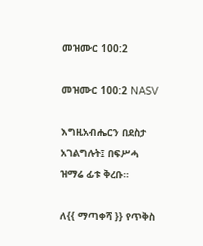መዝሙር 100:2

መዝሙር 100:2 NASV

እግዚአብሔርን በደስታ አገልግሉት፤ በፍሥሓ ዝማሬ ፊቱ ቅረቡ።

ለ{{ ማጣቀሻ }} የጥቅስ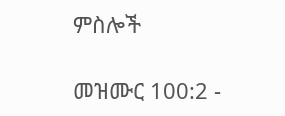ምስሎች

መዝሙር 100:2 -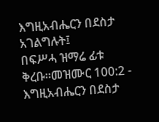እግዚአብሔርን በደስታ አገልግሉት፤
በፍሥሓ ዝማሬ ፊቱ ቅረቡ።መዝሙር 100:2 - እግዚአብሔርን በደስታ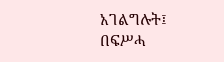አገልግሉት፤
በፍሥሓ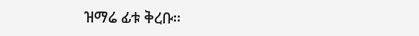ዝማሬ ፊቱ ቅረቡ።